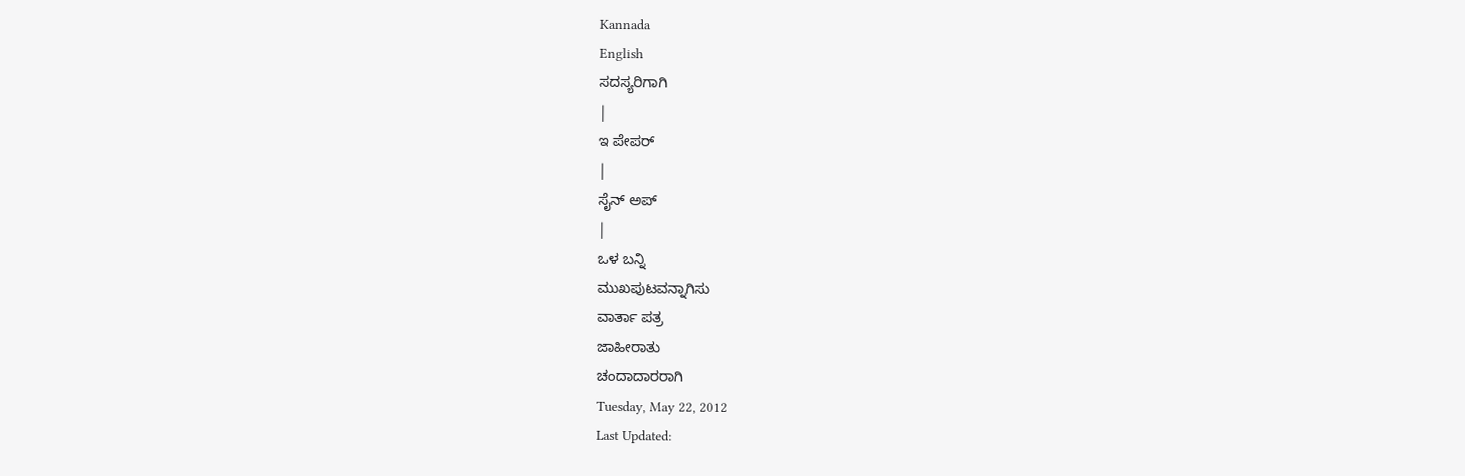Kannada
English
ಸದಸ್ಯರಿಗಾಗಿ
|
ಇ ಪೇಪರ್
|
ಸೈನ್ ಅಪ್
|
ಒಳ ಬನ್ನಿ
ಮುಖಪುಟವನ್ನಾಗಿಸು
ವಾರ್ತಾ ಪತ್ರ
ಜಾಹೀರಾತು
ಚಂದಾದಾರರಾಗಿ
Tuesday, May 22, 2012
Last Updated: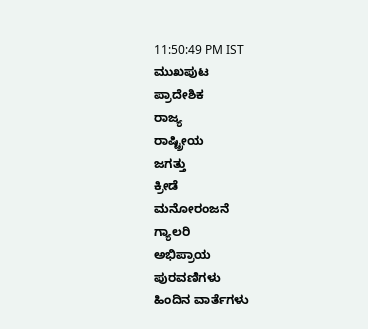11:50:49 PM IST
ಮುಖಪುಟ
ಪ್ರಾದೇಶಿಕ
ರಾಜ್ಯ
ರಾಷ್ಟ್ರೀಯ
ಜಗತ್ತು
ಕ್ರೀಡೆ
ಮನೋರಂಜನೆ
ಗ್ಯಾಲರಿ
ಅಭಿಪ್ರಾಯ
ಪುರವಣಿಗಳು
ಹಿಂದಿನ ವಾರ್ತೆಗಳು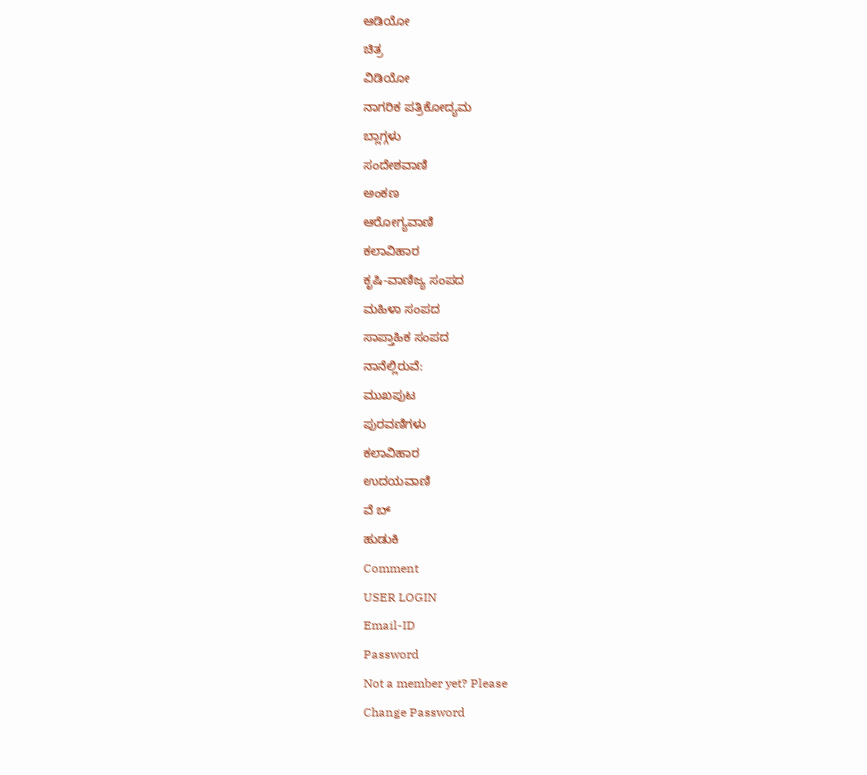ಆಡಿಯೋ
ಚಿತ್ರ
ವಿಡಿಯೋ
ನಾಗರಿಕ ಪತ್ರಿಕೋದ್ಯಮ
ಬ್ಲಾಗ್ಗಳು
ಸಂದೇಶವಾಣಿ
ಅಂಕಣ
ಆರೋಗ್ಯವಾಣಿ
ಕಲಾವಿಹಾರ
ಕೃಷಿ-ವಾಣಿಜ್ಯ ಸಂಪದ
ಮಹಿಳಾ ಸಂಪದ
ಸಾಪ್ತಾಹಿಕ ಸಂಪದ
ನಾನೆಲ್ಲಿರುವೆ:
ಮುಖಪುಟ
ಪುರವಣಿಗಳು
ಕಲಾವಿಹಾರ
ಉದಯವಾಣಿ
ವೆ ಬ್
ಹುಡುಕಿ
Comment
USER LOGIN
Email-ID
Password
Not a member yet? Please
Change Password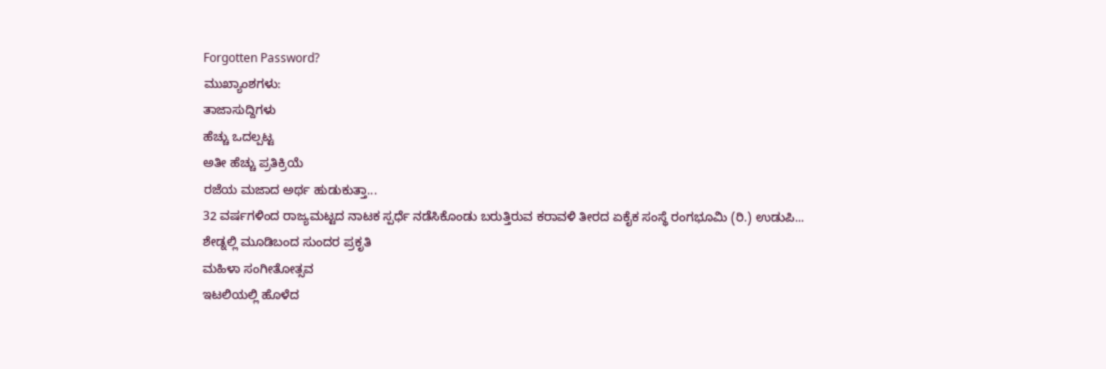Forgotten Password?
ಮುಖ್ಯಾಂಶಗಳು:
ತಾಜಾಸುದ್ದಿಗಳು
ಹೆಚ್ಚು ಒದಲ್ಪಟ್ಟ
ಅತೀ ಹೆಚ್ಚು ಪ್ರತಿಕ್ರಿಯೆ
ರಜೆಯ ಮಜಾದ ಅರ್ಥ ಹುಡುಕುತ್ತಾ...
32 ವರ್ಷಗಳಿಂದ ರಾಜ್ಯಮಟ್ಟದ ನಾಟಕ ಸ್ಪರ್ಧೆ ನಡೆಸಿಕೊಂಡು ಬರುತ್ತಿರುವ ಕರಾವಳಿ ತೀರದ ಏಕೈಕ ಸಂಸ್ಥೆ ರಂಗಭೂಮಿ (ರಿ.) ಉಡುಪಿ...
ಶೇಡ್ನಲ್ಲಿ ಮೂಡಿಬಂದ ಸುಂದರ ಪ್ರಕೃತಿ
ಮಹಿಳಾ ಸಂಗೀತೋತ್ಸವ
ಇಟಲಿಯಲ್ಲಿ ಹೊಳೆದ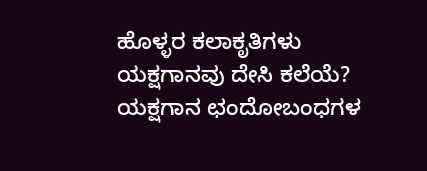ಹೊಳ್ಳರ ಕಲಾಕೃತಿಗಳು
ಯಕ್ಷಗಾನವು ದೇಸಿ ಕಲೆಯೆ?
ಯಕ್ಷಗಾನ ಛಂದೋಬಂಧಗಳ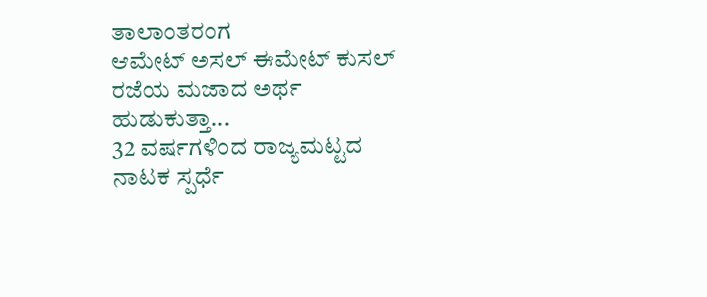ತಾಲಾಂತರಂಗ
ಆಮೇಟ್ ಅಸಲ್ ಈಮೇಟ್ ಕುಸಲ್
ರಜೆಯ ಮಜಾದ ಅರ್ಥ ಹುಡುಕುತ್ತಾ...
32 ವರ್ಷಗಳಿಂದ ರಾಜ್ಯಮಟ್ಟದ ನಾಟಕ ಸ್ಪರ್ಧೆ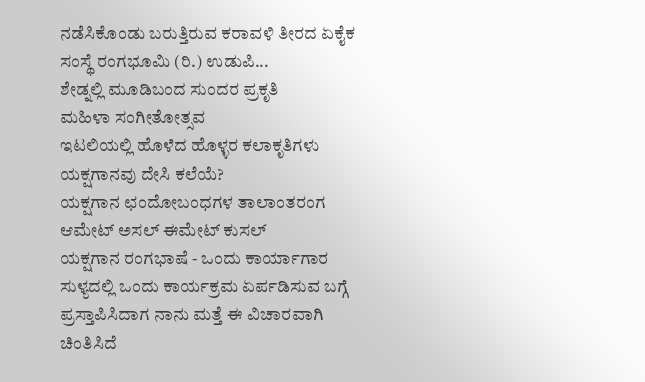ನಡೆಸಿಕೊಂಡು ಬರುತ್ತಿರುವ ಕರಾವಳಿ ತೀರದ ಏಕೈಕ ಸಂಸ್ಥೆ ರಂಗಭೂಮಿ (ರಿ.) ಉಡುಪಿ...
ಶೇಡ್ನಲ್ಲಿ ಮೂಡಿಬಂದ ಸುಂದರ ಪ್ರಕೃತಿ
ಮಹಿಳಾ ಸಂಗೀತೋತ್ಸವ
ಇಟಲಿಯಲ್ಲಿ ಹೊಳೆದ ಹೊಳ್ಳರ ಕಲಾಕೃತಿಗಳು
ಯಕ್ಷಗಾನವು ದೇಸಿ ಕಲೆಯೆ?
ಯಕ್ಷಗಾನ ಛಂದೋಬಂಧಗಳ ತಾಲಾಂತರಂಗ
ಆಮೇಟ್ ಅಸಲ್ ಈಮೇಟ್ ಕುಸಲ್
ಯಕ್ಷಗಾನ ರಂಗಭಾಷೆ - ಒಂದು ಕಾರ್ಯಾಗಾರ
ಸುಳ್ಯದಲ್ಲಿ ಒಂದು ಕಾರ್ಯಕ್ರಮ ಏರ್ಪಡಿಸುವ ಬಗ್ಗೆ ಪ್ರಸ್ತಾಪಿಸಿದಾಗ ನಾನು ಮತ್ತೆ ಈ ವಿಚಾರವಾಗಿ ಚಿಂತಿಸಿದೆ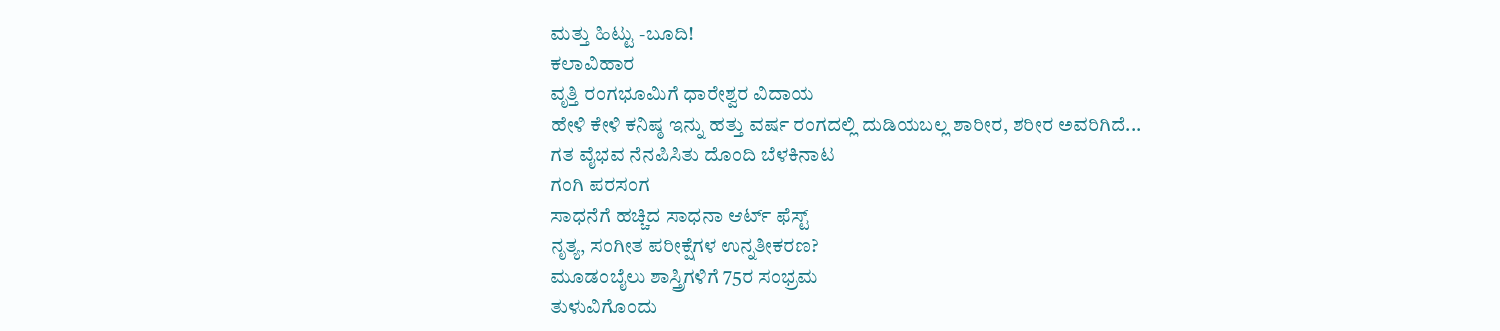ಮತ್ತು ಹಿಟ್ಟು -ಬೂದಿ!
ಕಲಾವಿಹಾರ
ವೃತ್ತಿ ರಂಗಭೂಮಿಗೆ ಧಾರೇಶ್ವರ ವಿದಾಯ
ಹೇಳಿ ಕೇಳಿ ಕನಿಷ್ಠ ಇನ್ನು ಹತ್ತು ವರ್ಷ ರಂಗದಲ್ಲಿ ದುಡಿಯಬಲ್ಲ ಶಾರೀರ, ಶರೀರ ಅವರಿಗಿದೆ...
ಗತ ವೈಭವ ನೆನಪಿಸಿತು ದೊಂದಿ ಬೆಳಕಿನಾಟ
ಗಂಗಿ ಪರಸಂಗ
ಸಾಧನೆಗೆ ಹಚ್ಚಿದ ಸಾಧನಾ ಆರ್ಟ್ ಫೆಸ್ಟ್
ನೃತ್ಯ, ಸಂಗೀತ ಪರೀಕ್ಷೆಗಳ ಉನ್ನತೀಕರಣ?
ಮೂಡಂಬೈಲು ಶಾಸ್ತ್ರಿಗಳಿಗೆ 75ರ ಸಂಭ್ರಮ
ತುಳುವಿಗೊಂದು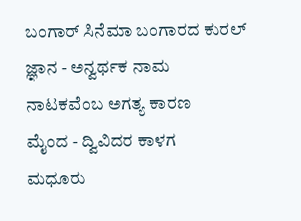ಬಂಗಾರ್ ಸಿನೆಮಾ ಬಂಗಾರದ ಕುರಲ್
ಜ್ಞಾನ - ಅನ್ವರ್ಥಕ ನಾಮ
ನಾಟಕವೆಂಬ ಅಗತ್ಯ ಕಾರಣ
ಮೈಂದ - ದ್ವಿವಿದರ ಕಾಳಗ
ಮಧೂರು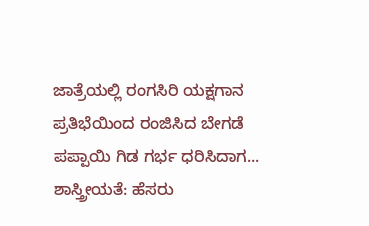ಜಾತ್ರೆಯಲ್ಲಿ ರಂಗಸಿರಿ ಯಕ್ಷಗಾನ
ಪ್ರತಿಭೆಯಿಂದ ರಂಜಿಸಿದ ಬೇಗಡೆ
ಪಪ್ಪಾಯಿ ಗಿಡ ಗರ್ಭ ಧರಿಸಿದಾಗ...
ಶಾಸ್ತ್ರೀಯತೆ: ಹೆಸರು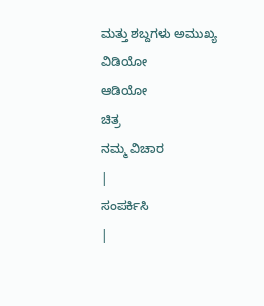ಮತ್ತು ಶಬ್ದಗಳು ಅಮುಖ್ಯ
ವಿಡಿಯೋ
ಆಡಿಯೋ
ಚಿತ್ರ
ನಮ್ಮ ವಿಚಾರ
|
ಸಂಪರ್ಕಿಸಿ
|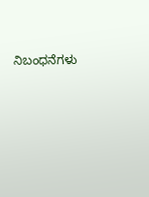ನಿಬಂಧನೆಗಳು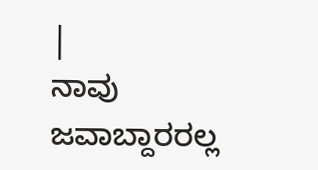|
ನಾವು ಜವಾಬ್ದಾರರಲ್ಲ